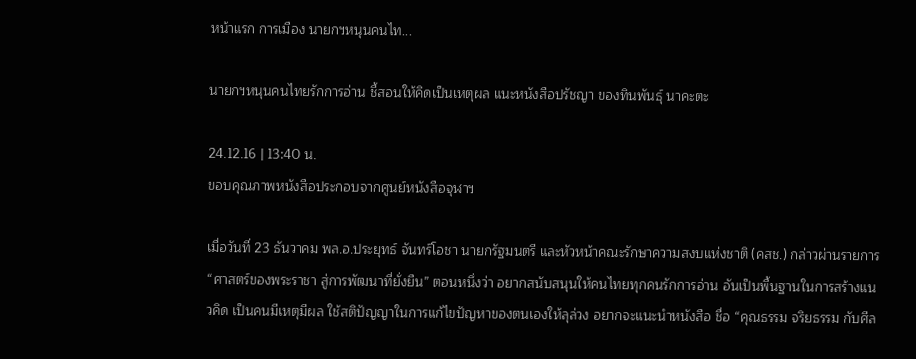หน้าแรก การเมือง นายกฯหนุนคนไท...

นายกฯหนุนคนไทยรักการอ่าน ชี้สอนให้คิดเป็นเหตุผล แนะหนังสือปรัชญา ของทินพันธุ์ นาคะตะ

24.12.16 | 13:40 น.
ขอบคุณภาพหนังสือประกอบจากศูนย์หนังสือจุฬาฯ

เมื่อวันที่ 23 ธันวาคม พล.อ.ประยุทธ์ จันทร์โอชา นายกรัฐมนตรี และหัวหน้าคณะรักษาความสงบแห่งชาติ (คสช.) กล่าวผ่านรายการ “ศาสตร์ของพระราชา สู่การพัฒนาที่ยั่งยืน” ตอนหนึ่งว่า อยากสนับสนุนให้คนไทยทุกคนรักการอ่าน อันเป็นพื้นฐานในการสร้างแนวคิด เป็นคนมีเหตุมีผล ใช้สติปัญญาในการแก้ไขปัญหาของตนเองให้ลุล่วง อยากจะแนะนำหนังสือ ชื่อ “คุณธรรม จริยธรรม กับศีล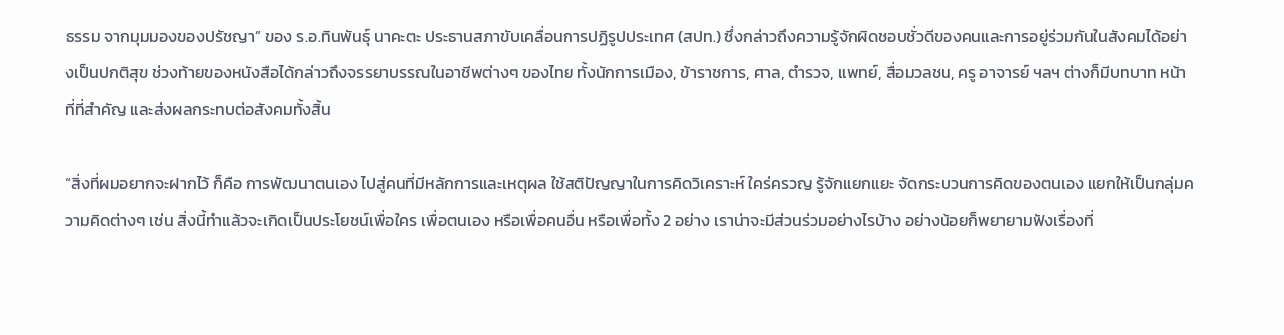ธรรม จากมุมมองของปรัชญา” ของ ร.อ.ทินพันธุ์ นาคะตะ ประธานสภาขับเคลื่อนการปฏิรูปประเทศ (สปท.) ซึ่งกล่าวถึงความรู้จักผิดชอบชั่วดีของคนและการอยู่ร่วมกันในสังคมได้อย่างเป็นปกติสุข ช่วงท้ายของหนังสือได้กล่าวถึงจรรยาบรรณในอาชีพต่างๆ ของไทย ทั้งนักการเมือง, ข้าราชการ, ศาล, ตำรวจ, แพทย์, สื่อมวลชน, ครู อาจารย์ ฯลฯ ต่างก็มีบทบาท หน้าที่ที่สำคัญ และส่งผลกระทบต่อสังคมทั้งสิ้น

“สิ่งที่ผมอยากจะฝากไว้ ก็คือ การพัฒนาตนเอง ไปสู่คนที่มีหลักการและเหตุผล ใช้สติปัญญาในการคิดวิเคราะห์ ใคร่ครวญ รู้จักแยกแยะ จัดกระบวนการคิดของตนเอง แยกให้เป็นกลุ่มความคิดต่างๆ เช่น สิ่งนี้ทำแล้วจะเกิดเป็นประโยชน์เพื่อใคร เพื่อตนเอง หรือเพื่อคนอื่น หรือเพื่อทั้ง 2 อย่าง เราน่าจะมีส่วนร่วมอย่างไรบ้าง อย่างน้อยก็พยายามฟังเรื่องที่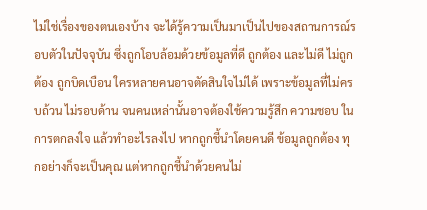ไม่ใช่เรื่องของตนเองบ้าง จะได้รู้ความเป็นมาเป็นไปของสถานการณ์รอบตัวในปัจจุบัน ซึ่งถูกโอบล้อมด้วยข้อมูลที่ดี ถูกต้อง และไม่ดี ไม่ถูกต้อง ถูกบิดเบือน ใครหลายคนอาจตัดสินใจไม่ได้ เพราะข้อมูลที่ไม่ครบถ้วน ไม่รอบด้าน จนคนเหล่านั้นอาจต้องใช้ความรู้สึก ความชอบ ในการตกลงใจ แล้วทำอะไรลงไป หากถูกชี้นำโดยคนดี ข้อมูลถูกต้อง ทุกอย่างก็จะเป็นคุณ แต่หากถูกชี้นำด้วยคนไม่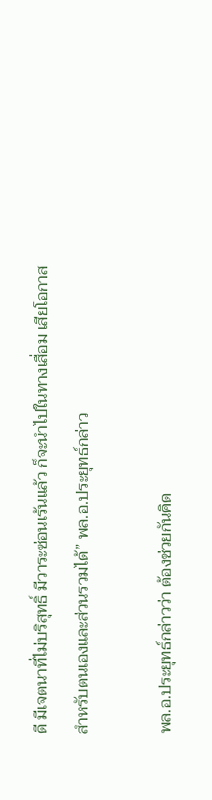ดี มีเจตนาที่ไม่บริสุทธิ์ มีวาระซ่อนเร้นแล้ว ก็จะนำไปในทางเสื่อม เสียโอกาสสำหรับตนเองและส่วนรวมได้” พล.อ.ประยุทธ์กล่าว

พล.อ.ประยุทธ์กล่าวว่า ต้องช่วยกันคิด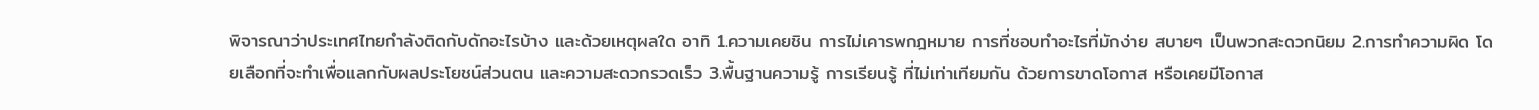พิจารณาว่าประเทศไทยกำลังติดกับดักอะไรบ้าง และด้วยเหตุผลใด อาทิ 1.ความเคยชิน การไม่เคารพกฎหมาย การที่ชอบทำอะไรที่มักง่าย สบายๆ เป็นพวกสะดวกนิยม 2.การทำความผิด โดยเลือกที่จะทำเพื่อแลกกับผลประโยชน์ส่วนตน และความสะดวกรวดเร็ว 3.พื้นฐานความรู้ การเรียนรู้ ที่ไม่เท่าเทียมกัน ด้วยการขาดโอกาส หรือเคยมีโอกาส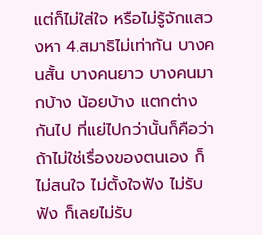แต่ก็ไม่ใส่ใจ หรือไม่รู้จักแสวงหา 4.สมาธิไม่เท่ากัน บางคนสั้น บางคนยาว บางคนมากบ้าง น้อยบ้าง แตกต่างกันไป ที่แย่ไปกว่านั้นก็คือว่า ถ้าไม่ใช่เรื่องของตนเอง ก็ไม่สนใจ ไม่ตั้งใจฟัง ไม่รับฟัง ก็เลยไม่รับ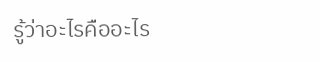รู้ว่าอะไรคืออะไร